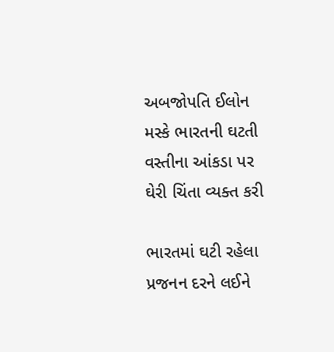અબજોપતિ ઈલોન મસ્કે ભારતની ઘટતી વસ્તીના આંકડા પર ઘેરી ચિંતા વ્યક્ત કરી

ભારતમાં ઘટી રહેલા પ્રજનન દરને લઈને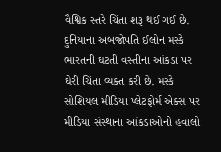વૈશ્વિક સ્તરે ચિંતા શરૂ થઈ ગઈ છે. દુનિયાના અબજોપતિ ઈલોન મસ્કે ભારતની ઘટતી વસ્તીના આંકડા પર ઘેરી ચિંતા વ્યક્ત કરી છે. મસ્કે સોશિયલ મીડિયા પ્લેટફોર્મ એક્સ પર મીડિયા સંસ્થાના આંકડાઓનો હવાલો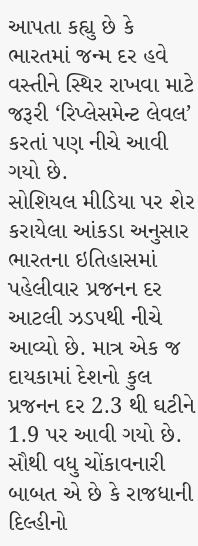આપતા કહ્યુ છે કે ભારતમાં જન્મ દર હવે વસ્તીને સ્થિર રાખવા માટે જરૂરી ‘રિપ્લેસમેન્ટ લેવલ’ કરતાં પણ નીચે આવી ગયો છે.
સોશિયલ મીડિયા પર શેર કરાયેલા આંકડા અનુસાર ભારતના ઇતિહાસમાં પહેલીવાર પ્રજનન દર આટલી ઝડપથી નીચે આવ્યો છે. માત્ર એક જ દાયકામાં દેશનો કુલ પ્રજનન દર 2.3 થી ઘટીને 1.9 પર આવી ગયો છે. સૌથી વધુ ચોંકાવનારી બાબત એ છે કે રાજધાની દિલ્હીનો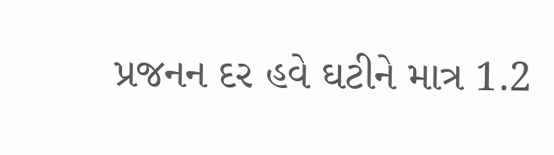પ્રજનન દર હવે ઘટીને માત્ર 1.2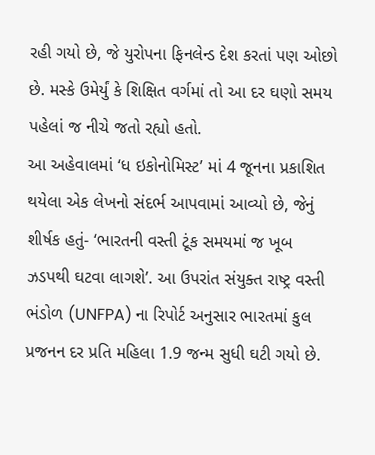રહી ગયો છે, જે યુરોપના ફિનલેન્ડ દેશ કરતાં પણ ઓછો છે. મસ્કે ઉમેર્યું કે શિક્ષિત વર્ગમાં તો આ દર ઘણો સમય પહેલાં જ નીચે જતો રહ્યો હતો.
આ અહેવાલમાં ‘ધ ઇકોનોમિસ્ટ’ માં 4 જૂનના પ્રકાશિત થયેલા એક લેખનો સંદર્ભ આપવામાં આવ્યો છે, જેનું શીર્ષક હતું- ‘ભારતની વસ્તી ટૂંક સમયમાં જ ખૂબ ઝડપથી ઘટવા લાગશે’. આ ઉપરાંત સંયુક્ત રાષ્ટ્ર વસ્તી ભંડોળ (UNFPA) ના રિપોર્ટ અનુસાર ભારતમાં કુલ પ્રજનન દર પ્રતિ મહિલા 1.9 જન્મ સુધી ઘટી ગયો છે.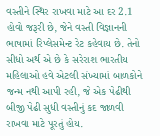વસ્તીને સ્થિર રાખવા માટે આ દર 2.1 હોવો જરૂરી છે, જેને વસ્તી વિજ્ઞાનની ભાષામાં રિપ્લેસમેન્ટ રેટ કહેવાય છે. તેનો સીધો અર્થ એ છે કે સરેરાશ ભારતીય મહિલાઓ હવે એટલી સંખ્યામાં બાળકોને જન્મ નથી આપી રહી, જે એક પેઢીથી બીજી પેઢી સુધી વસ્તીનું કદ જાળવી રાખવા માટે પૂરતું હોય.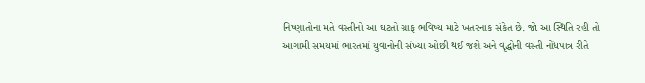નિષ્ણાતોના મતે વસ્તીનો આ ઘટતો ગ્રાફ ભવિષ્ય માટે ખતરનાક સંકેત છે. જો આ સ્થિતિ રહી તો આગામી સમયમાં ભારતમાં યુવાનોની સંખ્યા ઓછી થઈ જશે અને વૃદ્ધોની વસ્તી નોંધપાત્ર રીતે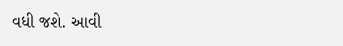વધી જશે. આવી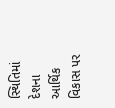સ્થિતિમાં દેશના આર્થિક વિકાસ પર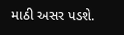માઠી અસર પડશે.